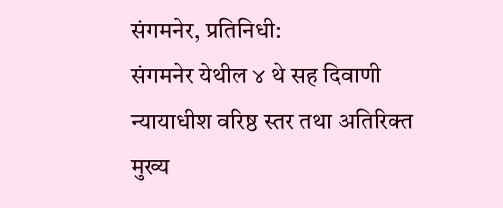संगमनेर, प्रतिनिधी:
संगमनेर येथील ४ थे सह दिवाणी न्यायाधीश वरिष्ठ स्तर तथा अतिरिक्त मुख्य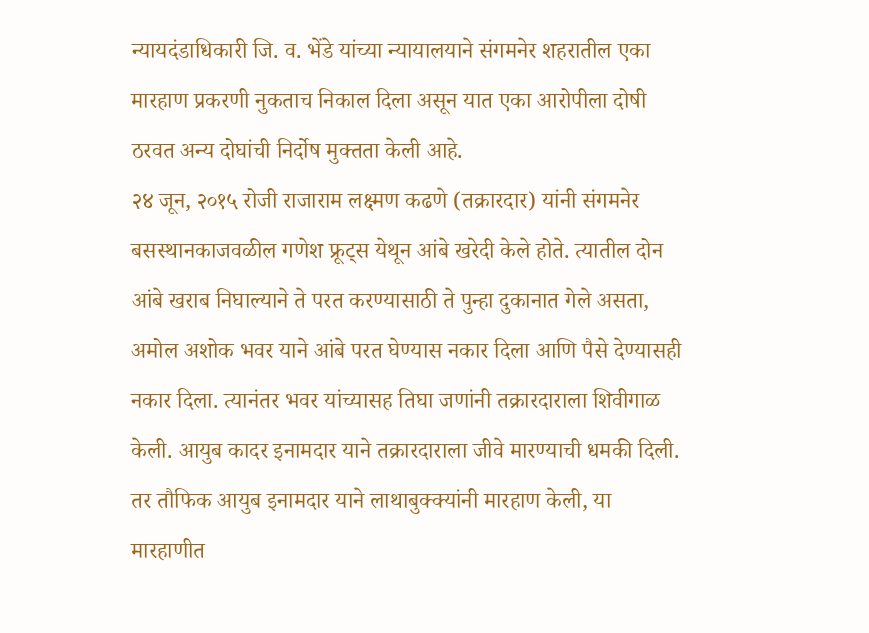न्यायदंडाधिकारी जि. व. भेंडे यांच्या न्यायालयाने संगमनेर शहरातील एका मारहाण प्रकरणी नुकताच निकाल दिला असून यात एका आरोपीला दोषी ठरवत अन्य दोघांची निर्दोष मुक्तता केली आहे.
२४ जून, २०१५ रोजी राजाराम लक्ष्मण कढणे (तक्रारदार) यांनी संगमनेर बसस्थानकाजवळील गणेश फ्रूट्स येथून आंबे खरेदी केले होते. त्यातील दोन आंबे खराब निघाल्याने ते परत करण्यासाठी ते पुन्हा दुकानात गेले असता, अमोल अशोक भवर याने आंबे परत घेण्यास नकार दिला आणि पैसे देण्यासही नकार दिला. त्यानंतर भवर यांच्यासह तिघा जणांनी तक्रारदाराला शिवीगाळ केली. आयुब कादर इनामदार याने तक्रारदाराला जीवे मारण्याची धमकी दिली. तर तौफिक आयुब इनामदार याने लाथाबुक्क्यांनी मारहाण केली, या मारहाणीत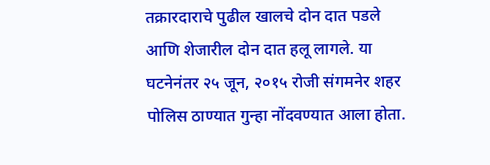तक्रारदाराचे पुढील खालचे दोन दात पडले आणि शेजारील दोन दात हलू लागले. या घटनेनंतर २५ जून, २०१५ रोजी संगमनेर शहर पोलिस ठाण्यात गुन्हा नोंदवण्यात आला होता.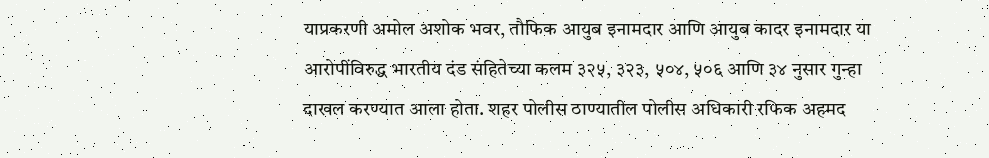याप्रकरणी अमोल अशोक भवर, तौफिक आयुब इनामदार आणि आयुब कादर इनामदार या आरोपींविरुद्ध भारतीय दंड संहितेच्या कलम ३२५, ३२३, ५०४, ५०६ आणि ३४ नुसार गुन्हा दाखल करण्यात आला होता. शहर पोलीस ठाण्यातील पोलीस अधिकारी रफिक अहमद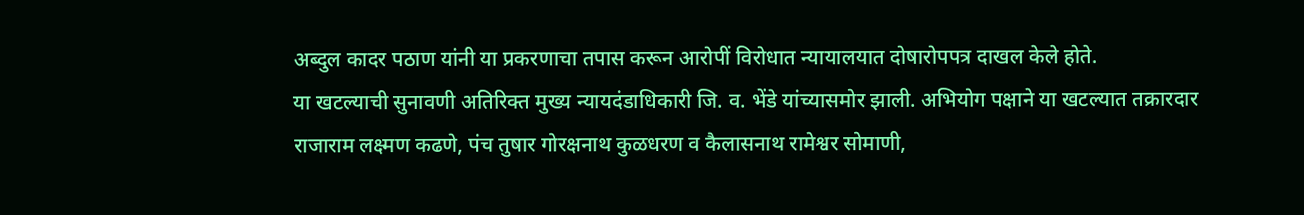अब्दुल कादर पठाण यांनी या प्रकरणाचा तपास करून आरोपीं विरोधात न्यायालयात दोषारोपपत्र दाखल केले होते.
या खटल्याची सुनावणी अतिरिक्त मुख्य न्यायदंडाधिकारी जि. व. भेंडे यांच्यासमोर झाली. अभियोग पक्षाने या खटल्यात तक्रारदार राजाराम लक्ष्मण कढणे, पंच तुषार गोरक्षनाथ कुळधरण व कैलासनाथ रामेश्वर सोमाणी,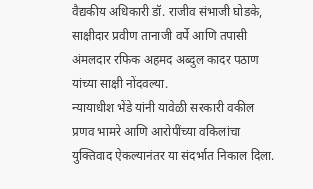वैद्यकीय अधिकारी डॉ. राजीव संभाजी घोडके, साक्षीदार प्रवीण तानाजी वर्पे आणि तपासी अंमलदार रफिक अहमद अब्दुल कादर पठाण यांच्या साक्षी नोंदवल्या.
न्यायाधीश भेंडे यांनी यावेळी सरकारी वकील प्रणव भामरे आणि आरोपींच्या वकिलांचा युक्तिवाद ऐकल्यानंतर या संदर्भात निकाल दिला.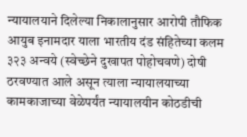न्यायालयाने दिलेल्या निकालानुसार आरोपी तौफिक आयुब इनामदार याला भारतीय दंड संहितेच्या कलम ३२३ अन्वये (स्वेच्छेने दुखापत पोहोचवणे) दोषी ठरवण्यात आले असून त्याला न्यायालयाच्या कामकाजाच्या वेळेपर्यंत न्यायालयीन कोठडीची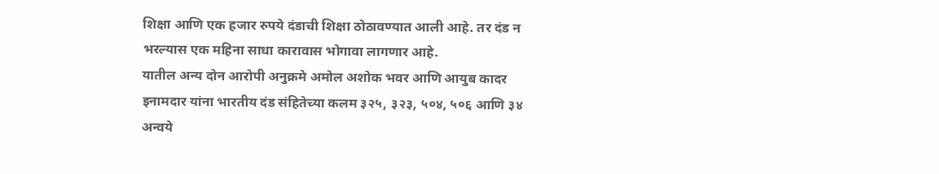शिक्षा आणि एक हजार रुपये दंडाची शिक्षा ठोठावण्यात आली आहे. तर दंड न भरल्यास एक महिना साधा कारावास भोगावा लागणार आहे.
यातील अन्य दोन आरोपी अनुक्रमे अमोल अशोक भवर आणि आयुब कादर इनामदार यांना भारतीय दंड संहितेच्या कलम ३२५, ३२३, ५०४, ५०६ आणि ३४ अन्वये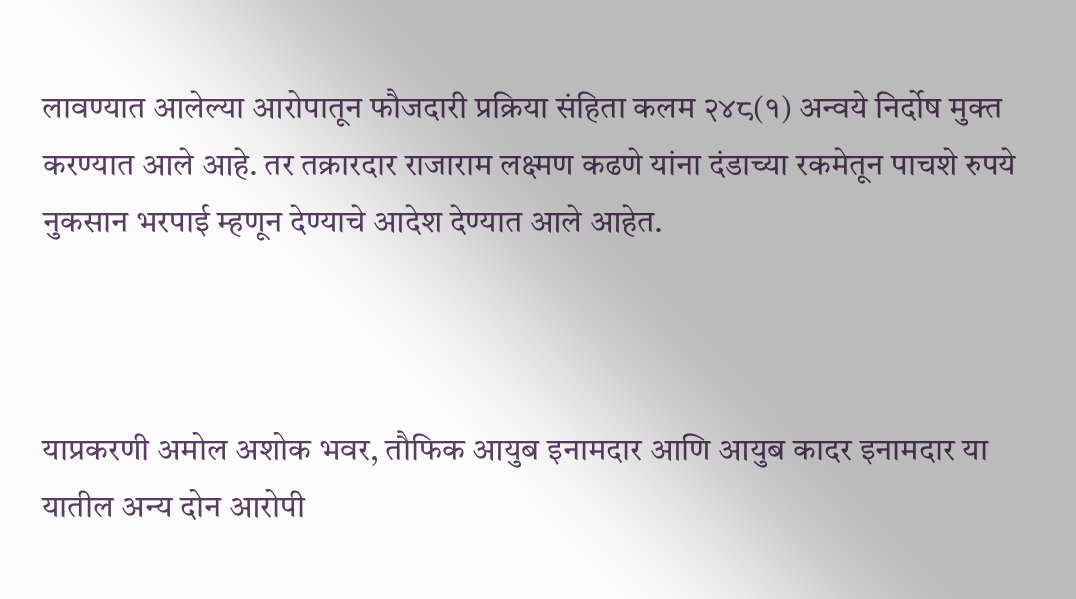लावण्यात आलेल्या आरोपातून फौजदारी प्रक्रिया संहिता कलम २४८(१) अन्वये निर्दोष मुक्त करण्यात आले आहे. तर तक्रारदार राजाराम लक्ष्मण कढणे यांना दंडाच्या रकमेतून पाचशे रुपये नुकसान भरपाई म्हणून देण्याचे आदेश देण्यात आले आहेत.



याप्रकरणी अमोल अशोक भवर, तौफिक आयुब इनामदार आणि आयुब कादर इनामदार या
यातील अन्य दोन आरोपी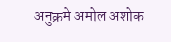अनुक्रमे अमोल अशोक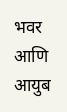भवर आणि आयुब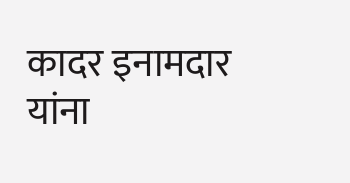कादर इनामदार यांना